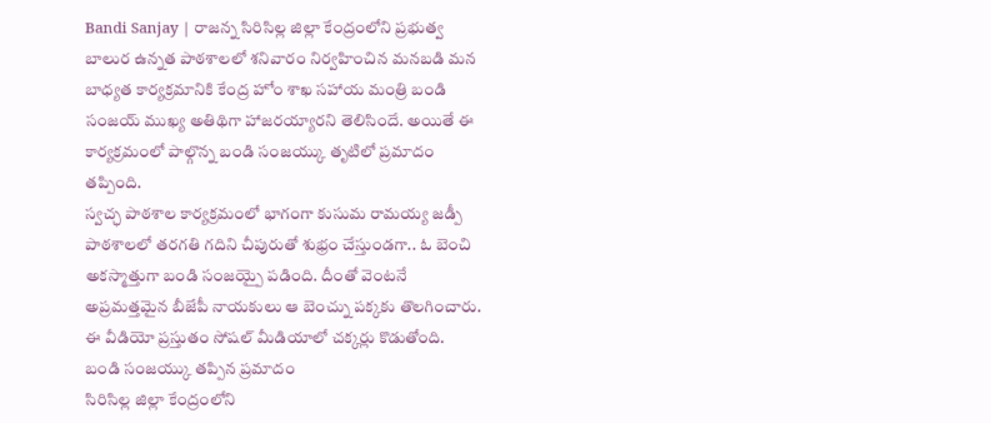Bandi Sanjay | రాజన్న సిరిసిల్ల జిల్లా కేంద్రంలోని ప్రభుత్వ బాలుర ఉన్నత పాఠశాలలో శనివారం నిర్వహించిన మనబడి మన బాధ్యత కార్యక్రమానికి కేంద్ర హోం శాఖ సహాయ మంత్రి బండి సంజయ్ ముఖ్య అతిథిగా హాజరయ్యారని తెలిసిందే. అయితే ఈ కార్యక్రమంలో పాల్గొన్న బండి సంజయ్కు తృటిలో ప్రమాదం తప్పింది.
స్వచ్ఛ పాఠశాల కార్యక్రమంలో భాగంగా కుసుమ రామయ్య జడ్పీ పాఠశాలలో తరగతి గదిని చీపురుతో శుభ్రం చేస్తుండగా.. ఓ బెంచి అకస్మాత్తుగా బండి సంజయ్పై పడింది. దీంతో వెంటనే అప్రమత్తమైన బీజేపీ నాయకులు ఆ బెంచ్ను పక్కకు తొలగించారు. ఈ వీడియో ప్రస్తుతం సోషల్ మీడియాలో చక్కర్లు కొడుతోంది.
బండి సంజయ్కు తప్పిన ప్రమాదం
సిరిసిల్ల జిల్లా కేంద్రంలోని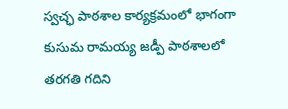స్వచ్ఛ పాఠశాల కార్యక్రమంలో భాగంగా కుసుమ రామయ్య జడ్పీ పాఠశాలలో తరగతి గదిని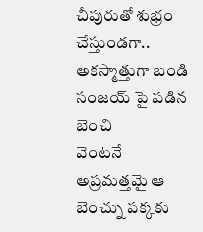చీపురుతో శుభ్రం చేస్తుండగా.. అకస్మాత్తుగా బండి సంజయ్ పై పడిన బెంచి
వెంటనే అప్రమత్తమై ఆ బెంచ్ను పక్కకు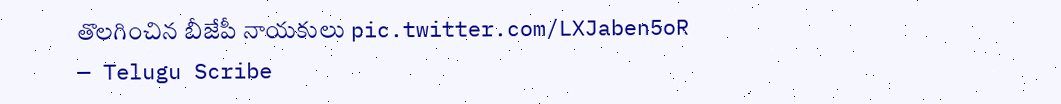తొలగించిన బీజేపీ నాయకులు pic.twitter.com/LXJaben5oR
— Telugu Scribe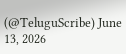(@TeluguScribe) June 13, 2026